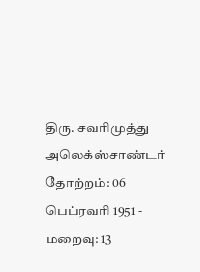திரு. சவரிமுத்து அலெக்ஸ்சாண்டர்
தோற்றம்: 06 பெப்ரவரி 1951 - மறைவு: 13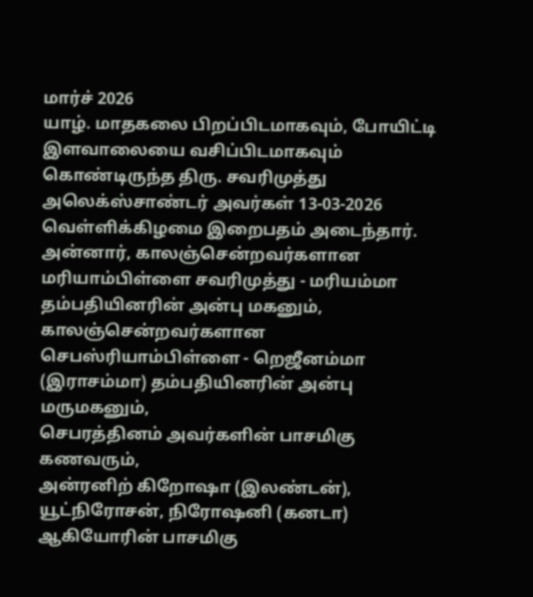மார்ச் 2026
யாழ். மாதகலை பிறப்பிடமாகவும், போயிட்டி இளவாலையை வசிப்பிடமாகவும் கொண்டிருந்த திரு. சவரிமுத்து அலெக்ஸ்சாண்டர் அவர்கள் 13-03-2026 வெள்ளிக்கிழமை இறைபதம் அடைந்தார்.
அன்னார், காலஞ்சென்றவர்களான மரியாம்பிள்ளை சவரிமுத்து - மரியம்மா தம்பதியினரின் அன்பு மகனும், காலஞ்சென்றவர்களான செபஸ்ரியாம்பிள்ளை - றெஜீனம்மா (இராசம்மா) தம்பதியினரின் அன்பு மருமகனும்,
செபரத்தினம் அவர்களின் பாசமிகு கணவரும்,
அன்ரனிற் கிறோஷா (இலண்டன்), யூட்நிரோசன், நிரோஷனி (கனடா) ஆகியோரின் பாசமிகு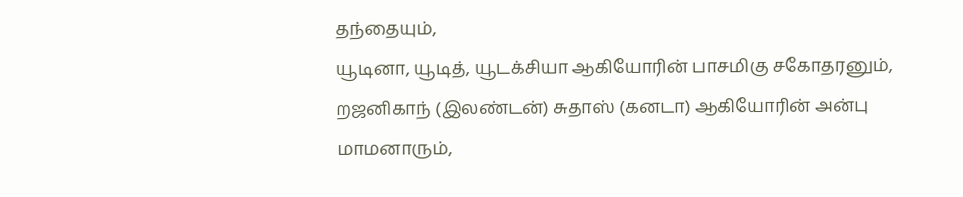தந்தையும்,
யூடினா, யூடித், யூடக்சியா ஆகியோரின் பாசமிகு சகோதரனும்,
றஜனிகாந் (இலண்டன்) சுதாஸ் (கனடா) ஆகியோரின் அன்பு மாமனாரும்,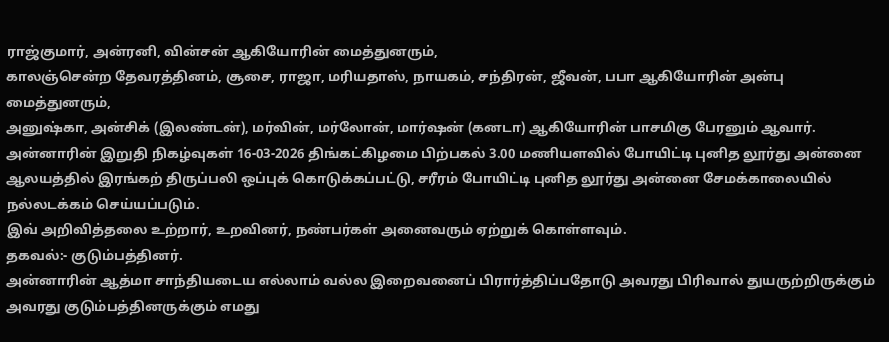ராஜ்குமார், அன்ரனி, வின்சன் ஆகியோரின் மைத்துனரும்,
காலஞ்சென்ற தேவரத்தினம், சூசை, ராஜா, மரியதாஸ், நாயகம், சந்திரன், ஜீவன், பபா ஆகியோரின் அன்பு மைத்துனரும்,
அனுஷ்கா, அன்சிக் (இலண்டன்), மர்வின், மர்லோன், மார்ஷன் (கனடா) ஆகியோரின் பாசமிகு பேரனும் ஆவார்.
அன்னாரின் இறுதி நிகழ்வுகள் 16-03-2026 திங்கட்கிழமை பிற்பகல் 3.00 மணியளவில் போயிட்டி புனித லூர்து அன்னை ஆலயத்தில் இரங்கற் திருப்பலி ஒப்புக் கொடுக்கப்பட்டு, சரீரம் போயிட்டி புனித லூர்து அன்னை சேமக்காலையில் நல்லடக்கம் செய்யப்படும்.
இவ் அறிவித்தலை உற்றார், உறவினர், நண்பர்கள் அனைவரும் ஏற்றுக் கொள்ளவும்.
தகவல்:- குடும்பத்தினர்.
அன்னாரின் ஆத்மா சாந்தியடைய எல்லாம் வல்ல இறைவனைப் பிரார்த்திப்பதோடு அவரது பிரிவால் துயருற்றிருக்கும் அவரது குடும்பத்தினருக்கும் எமது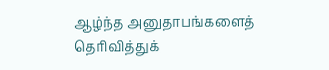ஆழ்ந்த அனுதாபங்களைத் தெரிவித்துக்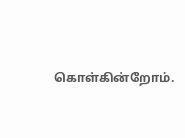கொள்கின்றோம்.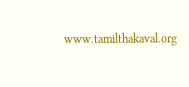www.tamilthakaval.org